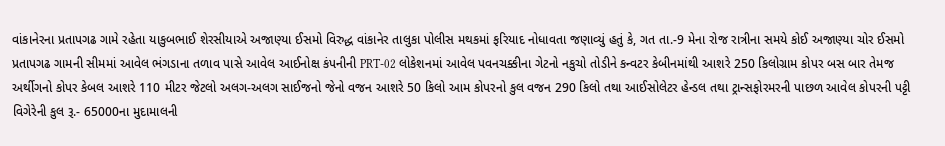વાંકાનેરના પ્રતાપગઢ ગામે રહેતા યાકુબભાઈ શેરસીયાએ અજાણ્યા ઈસમો વિરુદ્ધ વાંકાનેર તાલુકા પોલીસ મથકમાં ફરિયાદ નોધાવતા જણાવ્યું હતું કે, ગત તા.-9 મેના રોજ રાત્રીના સમયે કોઈ અજાણ્યા ચોર ઈસમો પ્રતાપગઢ ગામની સીમમાં આવેલ ભંગડાના તળાવ પાસે આવેલ આઈનોક્ષ કંપનીની PRT-02 લોકેશનમાં આવેલ પવનચક્કીના ગેટનો નકુચો તોડીને કન્વટર કેબીનમાંથી આશરે 250 કિલોગ્રામ કોપર બસ બાર તેમજ અર્થીગનો કોપર કેબલ આશરે 110 મીટર જેટલો અલગ-અલગ સાઈજનો જેનો વજન આશરે 50 કિલો આમ કોપરનો કુલ વજન 290 કિલો તથા આઈસોલેટર હેન્ડલ તથા ટ્રાન્સફોરમરની પાછળ આવેલ કોપરની પટ્ટી વિગેરેની કુલ રૂ.- 65000ના મુદામાલની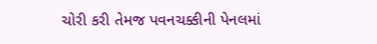ચોરી કરી તેમજ પવનચક્કીની પેનલમાં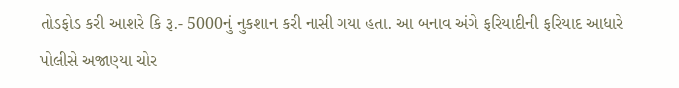તોડફોડ કરી આશરે કિ રૂ.- 5000નું નુકશાન કરી નાસી ગયા હતા. આ બનાવ અંગે ફરિયાદીની ફરિયાદ આધારે પોલીસે અજાણ્યા ચોર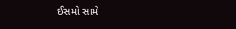ઈસમો સામે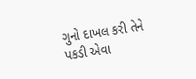ગુનો દાખલ કરી તેને પકડી એવા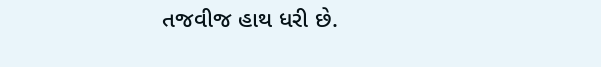તજવીજ હાથ ધરી છે.